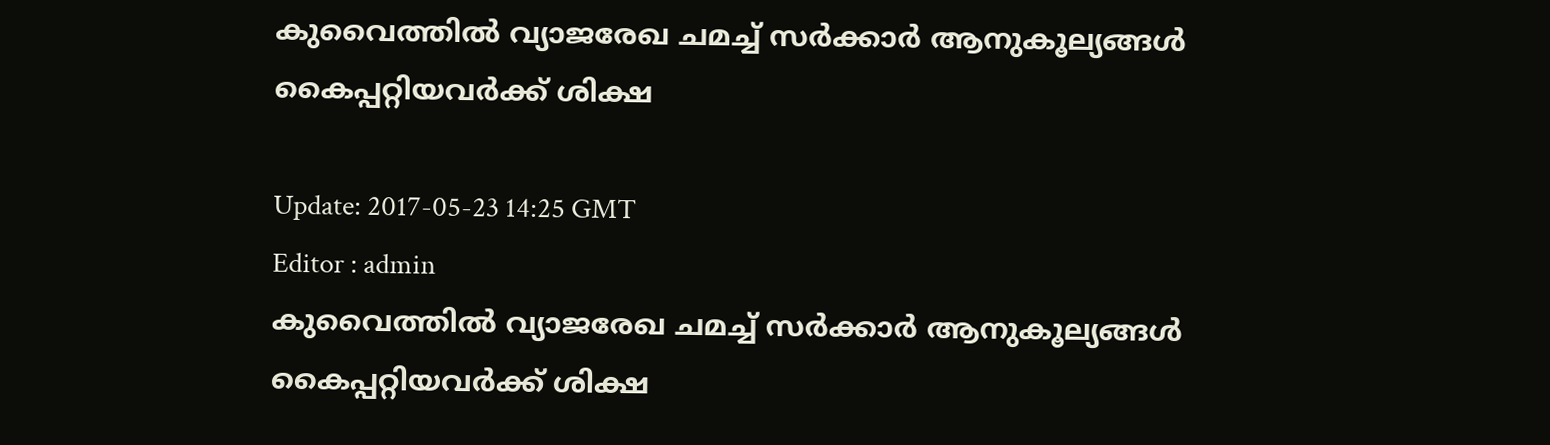കുവൈത്തില്‍ വ്യാജരേഖ ചമച്ച് സര്‍ക്കാര്‍ ആനുകൂല്യങ്ങള്‍ കൈപ്പറ്റിയവര്‍ക്ക് ശിക്ഷ

Update: 2017-05-23 14:25 GMT
Editor : admin
കുവൈത്തില്‍ വ്യാജരേഖ ചമച്ച് സര്‍ക്കാര്‍ ആനുകൂല്യങ്ങള്‍ കൈപ്പറ്റിയവര്‍ക്ക് ശിക്ഷ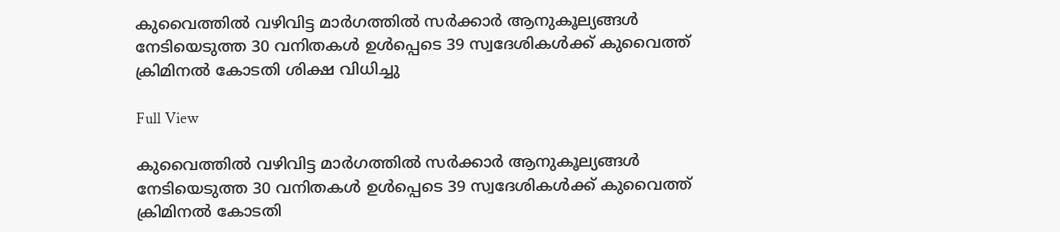കുവൈത്തില്‍ വഴിവിട്ട മാര്‍ഗത്തില്‍ സര്‍ക്കാര്‍ ആനുകൂല്യങ്ങള്‍ നേടിയെടുത്ത 30 വനിതകള്‍ ഉള്‍പ്പെടെ 39 സ്വദേശികള്‍ക്ക് കുവൈത്ത് ക്രിമിനല്‍ കോടതി ശിക്ഷ വിധിച്ചു

Full View

കുവൈത്തില്‍ വഴിവിട്ട മാര്‍ഗത്തില്‍ സര്‍ക്കാര്‍ ആനുകൂല്യങ്ങള്‍ നേടിയെടുത്ത 30 വനിതകള്‍ ഉള്‍പ്പെടെ 39 സ്വദേശികള്‍ക്ക് കുവൈത്ത് ക്രിമിനല്‍ കോടതി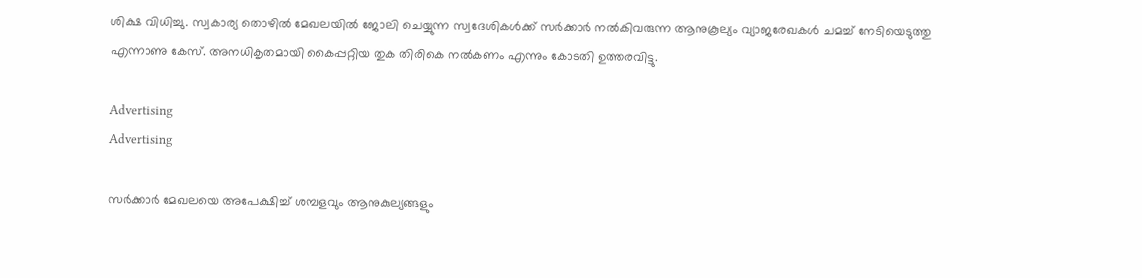ശിക്ഷ വിധിച്ചു. സ്വകാര്യ തൊഴില്‍ മേഖലയില്‍ ജോലി ചെയ്യുന്ന സ്വദേശികള്‍ക്ക് സര്‍ക്കാര്‍ നല്‍കിവരുന്ന ആനുകൂല്യം വ്യാജരേഖകള്‍ ചമച്ച് നേടിയെടുത്തു എന്നാണു കേസ്. അനധികൃതമായി കൈപ്പറ്റിയ തുക തിരികെ നല്‍കണം എന്നും കോടതി ഉത്തരവിട്ടു.

Advertising
Advertising

സര്‍ക്കാര്‍ മേഖലയെ അപേക്ഷിച്ച് ശമ്പളവും ആനുകുല്യങ്ങളും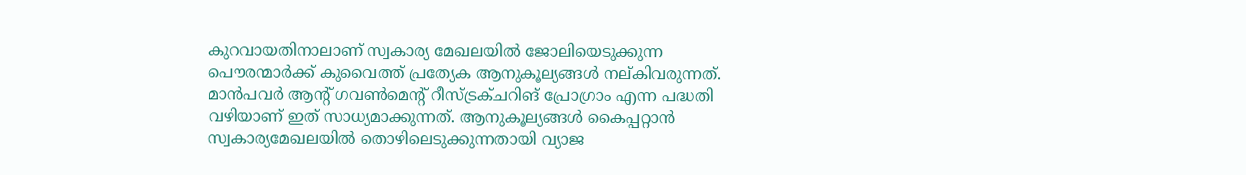കുറവായതിനാലാണ് സ്വകാര്യ മേഖലയില്‍ ജോലിയെടുക്കുന്ന പൌരന്മാര്‍ക്ക് കുവൈത്ത് പ്രത്യേക ആനുകൂല്യങ്ങള്‍ നല്കിവരുന്നത്. മാന്‍പവര്‍ ആന്റ് ഗവണ്‍മെന്‍റ് റീസ്ട്രക്ചറിങ് പ്രോഗ്രാം എന്ന പദ്ധതി വഴിയാണ് ഇത് സാധ്യമാക്കുന്നത്. ആനുകൂല്യങ്ങള്‍ കൈപ്പറ്റാന്‍ സ്വകാര്യമേഖലയില്‍ തൊഴിലെടുക്കുന്നതായി വ്യാജ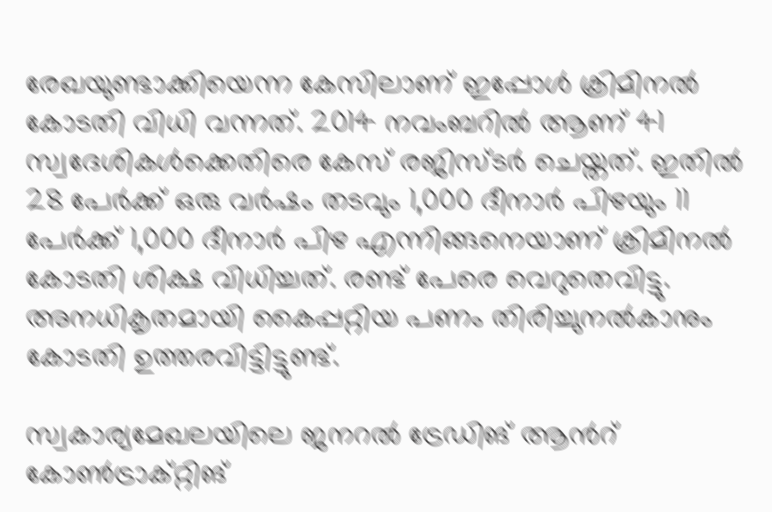രേഖയുണ്ടാക്കിയെന്ന കേസിലാണ് ഇപ്പോള്‍ ക്രിമിനല്‍ കോടതി വിധി വന്നത്. 2014 നവംബറില്‍ ആണ് 41 സ്വദേശികള്‍ക്കെതിരെ കേസ് രജിസ്ടര്‍ ചെയ്തത്. ഇതില്‍ 28 പേര്‍ക്ക് ഒരു വര്‍ഷം തടവും 1,000 ദീനാര്‍ പിഴയും 11 പേര്‍ക്ക് 1,000 ദീനാര്‍ പിഴ എന്നിങ്ങനെയാണ് ക്രിമിനല്‍ കോടതി ശിക്ഷ വിധിച്ചത്. രണ്ട് പേരെ വെറുതെവിട്ടു. അനധികൃതമായി കൈപ്പറ്റിയ പണം തിരിച്ചുനല്‍കാനും കോടതി ഉത്തരവിട്ടിട്ടുണ്ട്.

സ്വകാര്യമേഖലയിലെ ജനറല്‍ ട്രേഡിങ് ആന്‍റ് കോണ്‍ട്രാക്റ്റിങ്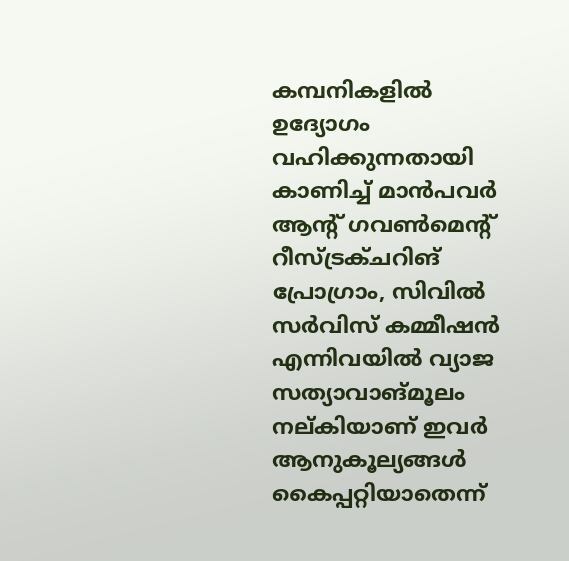കമ്പനികളില്‍ ഉദ്യോഗം വഹിക്കുന്നതായി കാണിച്ച് മാന്‍പവര്‍ ആന്റ് ഗവണ്‍മെന്റ് റീസ്ട്രക്ചറിങ് പ്രോഗ്രാം, സിവില്‍ സര്‍വിസ് കമ്മീഷന്‍ എന്നിവയില്‍ വ്യാജ സത്യാവാങ്മൂലം നല്കിയാണ് ഇവര്‍ ആനുകൂല്യങ്ങള്‍ കൈപ്പറ്റിയാതെന്ന്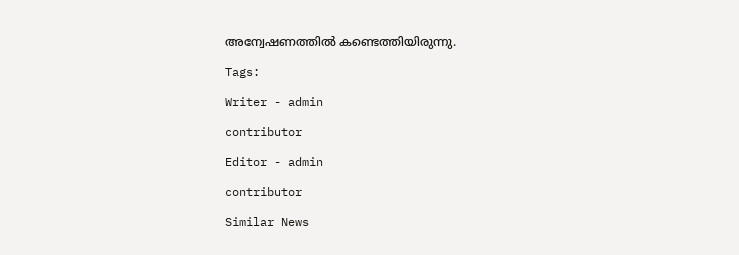അന്വേഷണത്തില്‍ കണ്ടെത്തിയിരുന്നു.

Tags:

Writer - admin

contributor

Editor - admin

contributor

Similar News